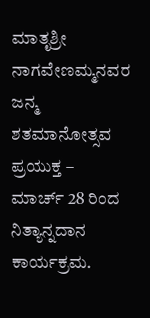ಮಾತೃಶ್ರೀ ನಾಗವೇಣಮ್ಮನವರ ಜನ್ಮ ಶತಮಾನೋತ್ಸವ ಪ್ರಯುಕ್ತ – ಮಾರ್ಚ್ 28 ರಿಂದ ನಿತ್ಯಾನ್ನದಾನ ಕಾರ್ಯಕ್ರಮ.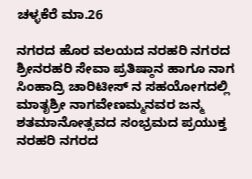ಚಳ್ಳಕೆರೆ ಮಾ.26

ನಗರದ ಹೊರ ವಲಯದ ನರಹರಿ ನಗರದ ಶ್ರೀನರಹರಿ ಸೇವಾ ಪ್ರತಿಷ್ಠಾನ ಹಾಗೂ ನಾಗ ಸಿಂಹಾದ್ರಿ ಚಾರಿಟೀಸ್ ನ ಸಹಯೋಗದಲ್ಲಿ ಮಾತೃಶ್ರೀ ನಾಗವೇಣಮ್ಮನವರ ಜನ್ಮ ಶತಮಾನೋತ್ಸವದ ಸಂಭ್ರಮದ ಪ್ರಯುಕ್ತ ನರಹರಿ ನಗರದ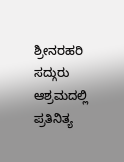ಶ್ರೀನರಹರಿ ಸದ್ಗುರು ಆಶ್ರಮದಲ್ಲಿ ಪ್ರತಿನಿತ್ಯ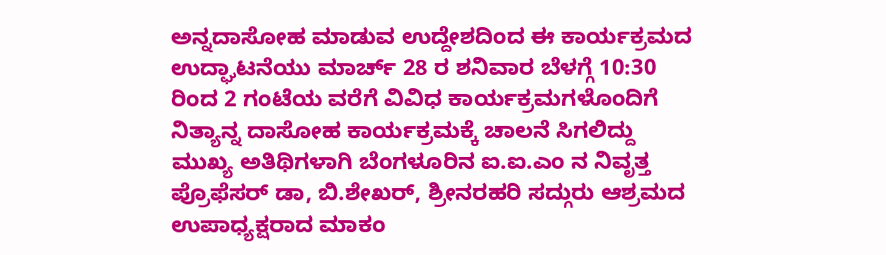ಅನ್ನದಾಸೋಹ ಮಾಡುವ ಉದ್ದೇಶದಿಂದ ಈ ಕಾರ್ಯಕ್ರಮದ ಉದ್ಘಾಟನೆಯು ಮಾರ್ಚ್ 28 ರ ಶನಿವಾರ ಬೆಳಗ್ಗೆ 10:30 ರಿಂದ 2 ಗಂಟೆಯ ವರೆಗೆ ವಿವಿಧ ಕಾರ್ಯಕ್ರಮಗಳೊಂದಿಗೆ ನಿತ್ಯಾನ್ನ ದಾಸೋಹ ಕಾರ್ಯಕ್ರಮಕ್ಕೆ ಚಾಲನೆ ಸಿಗಲಿದ್ದು ಮುಖ್ಯ ಅತಿಥಿಗಳಾಗಿ ಬೆಂಗಳೂರಿನ ಐ.ಐ.ಎಂ‌ ನ ನಿವೃತ್ತ ಪ್ರೊಫೆಸರ್ ಡಾ, ಬಿ.ಶೇಖರ್, ಶ್ರೀನರಹರಿ ಸದ್ಗುರು ಆಶ್ರಮದ ಉಪಾಧ್ಯಕ್ಷರಾದ ಮಾಕಂ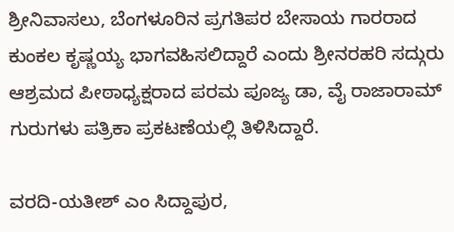ಶ್ರೀನಿವಾಸಲು, ಬೆಂಗಳೂರಿನ ಪ್ರಗತಿಪರ ಬೇಸಾಯ ಗಾರರಾದ ಕುಂಕಲ ಕೃಷ್ಣಯ್ಯ ಭಾಗವಹಿಸಲಿದ್ದಾರೆ ಎಂದು ಶ್ರೀನರಹರಿ ಸದ್ಗುರು ಆಶ್ರಮದ ಪೀಠಾಧ್ಯಕ್ಷರಾದ ಪರಮ ಪೂಜ್ಯ ಡಾ, ವೈ ರಾಜಾರಾಮ್ ಗುರುಗಳು ಪತ್ರಿಕಾ ಪ್ರಕಟಣೆಯಲ್ಲಿ ತಿಳಿಸಿದ್ದಾರೆ.

ವರದಿ-ಯತೀಶ್ ಎಂ ಸಿದ್ದಾಪುರ,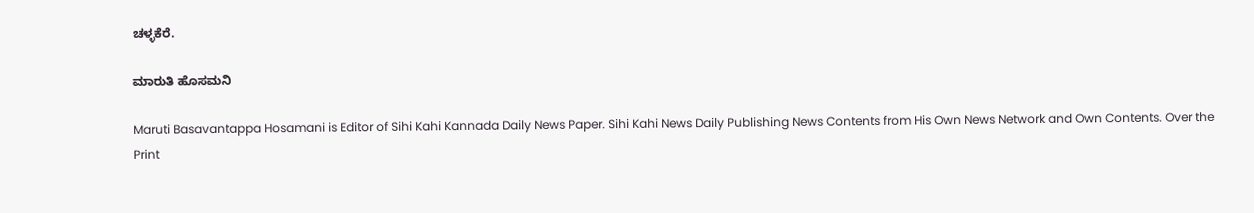ಚಳ್ಳಕೆರೆ.

ಮಾರುತಿ ಹೊಸಮನಿ

Maruti Basavantappa Hosamani is Editor of Sihi Kahi Kannada Daily News Paper. Sihi Kahi News Daily Publishing News Contents from His Own News Network and Own Contents. Over the Print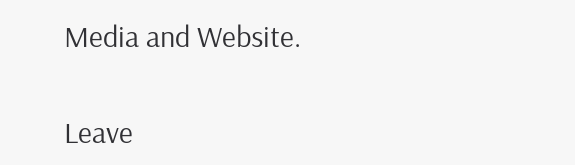Media and Website.

Leave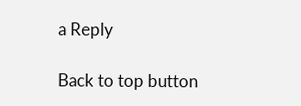a Reply

Back to top button